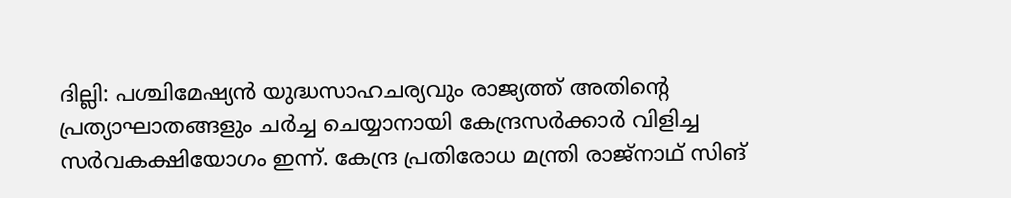ദില്ലി: പശ്ചിമേഷ്യൻ യുദ്ധസാഹചര്യവും രാജ്യത്ത് അതിന്റെ പ്രത്യാഘാതങ്ങളും ചർച്ച ചെയ്യാനായി കേന്ദ്രസർക്കാർ വിളിച്ച സർവകക്ഷിയോഗം ഇന്ന്. കേന്ദ്ര പ്രതിരോധ മന്ത്രി രാജ്നാഥ് സിങ്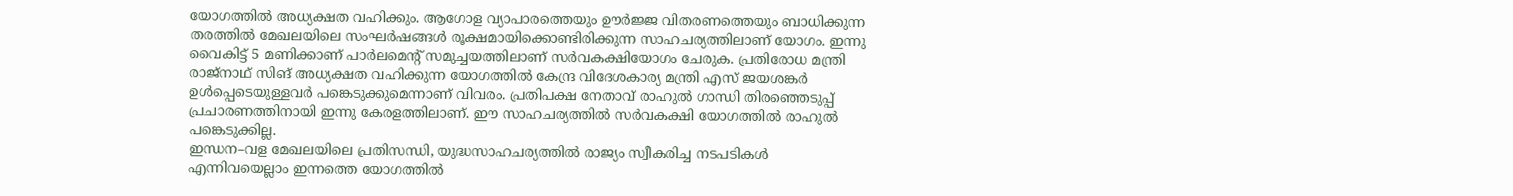യോഗത്തിൽ അധ്യക്ഷത വഹിക്കും. ആഗോള വ്യാപാരത്തെയും ഊർജ്ജ വിതരണത്തെയും ബാധിക്കുന്ന തരത്തിൽ മേഖലയിലെ സംഘർഷങ്ങൾ രൂക്ഷമായിക്കൊണ്ടിരിക്കുന്ന സാഹചര്യത്തിലാണ് യോഗം. ഇന്നു വൈകിട്ട് 5 മണിക്കാണ് പാർലമെന്റ് സമുച്ചയത്തിലാണ് സർവകക്ഷിയോഗം ചേരുക. പ്രതിരോധ മന്ത്രി രാജ്നാഥ് സിങ് അധ്യക്ഷത വഹിക്കുന്ന യോഗത്തിൽ കേന്ദ്ര വിദേശകാര്യ മന്ത്രി എസ് ജയശങ്കർ ഉൾപ്പെടെയുള്ളവർ പങ്കെടുക്കുമെന്നാണ് വിവരം. പ്രതിപക്ഷ നേതാവ് രാഹുൽ ഗാന്ധി തിരഞ്ഞെടുപ്പ് പ്രചാരണത്തിനായി ഇന്നു കേരളത്തിലാണ്. ഈ സാഹചര്യത്തിൽ സർവകക്ഷി യോഗത്തിൽ രാഹുൽ പങ്കെടുക്കില്ല.
ഇന്ധന–വള മേഖലയിലെ പ്രതിസന്ധി, യുദ്ധസാഹചര്യത്തിൽ രാജ്യം സ്വീകരിച്ച നടപടികൾ എന്നിവയെല്ലാം ഇന്നത്തെ യോഗത്തിൽ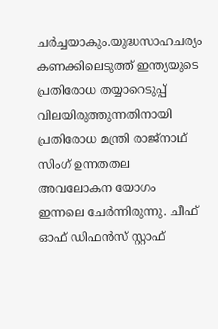ചർച്ചയാകും.യുദ്ധസാഹചര്യം കണക്കിലെടുത്ത് ഇന്ത്യയുടെ പ്രതിരോധ തയ്യാറെടുപ്പ് വിലയിരുത്തുന്നതിനായി പ്രതിരോധ മന്ത്രി രാജ്നാഥ് സിംഗ് ഉന്നതതല അവലോകന യോഗം ഇന്നലെ ചേർന്നിരുന്നു. ചീഫ് ഓഫ് ഡിഫൻസ് സ്റ്റാഫ്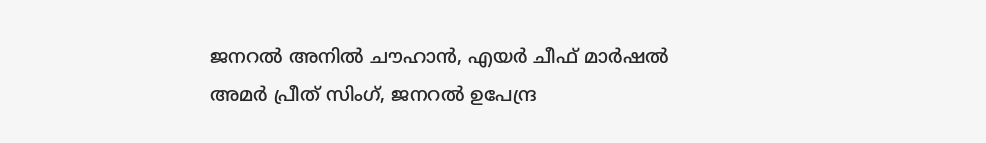ജനറൽ അനിൽ ചൗഹാൻ, എയർ ചീഫ് മാർഷൽ അമർ പ്രീത് സിംഗ്, ജനറൽ ഉപേന്ദ്ര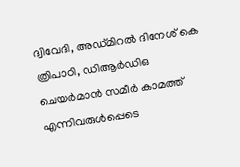ദ്വിവേദി, അഡ്മിറൽ ദിനേശ് കെ ത്രിപാഠി, ഡിആർഡിഒ ചെയർമാൻ സമീർ കാമത്ത് എന്നിവരുൾപ്പെടെ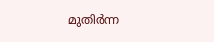മുതിർന്ന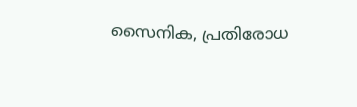സൈനിക, പ്രതിരോധ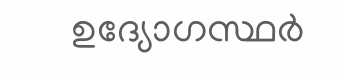ഉദ്യോഗസ്ഥർ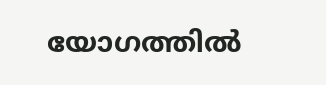യോഗത്തിൽ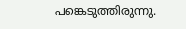പങ്കെടുത്തിരുന്നു.